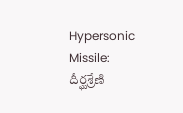Hypersonic Missile: దీర్ఘశ్రేణి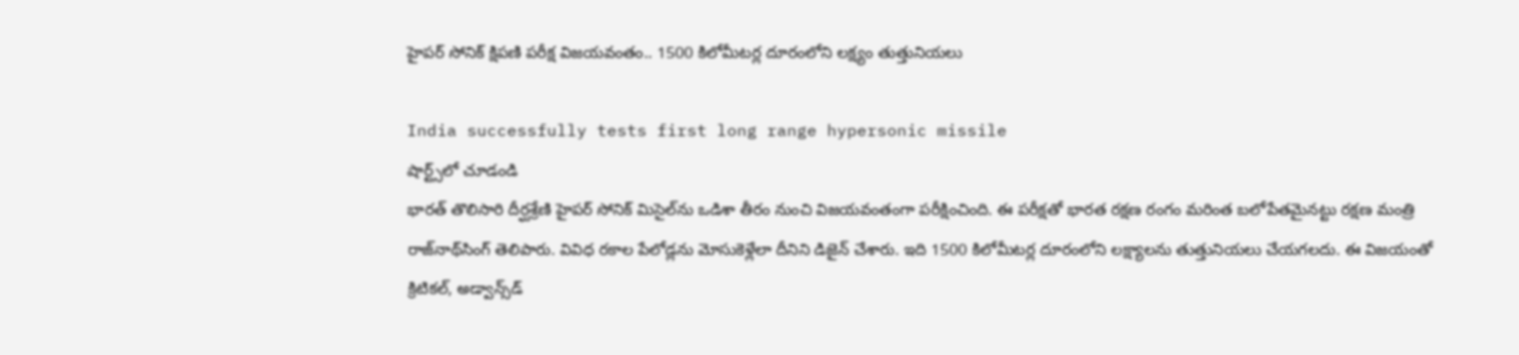హైపర్ సోనిక్ క్షిపణి పరీక్ష విజయవంతం.. 1500 కిలోమీటర్ల దూరంలోని లక్ష్యం తుత్తునియలు

India successfully tests first long range hypersonic missile
షార్ట్స్‌లో చూడండి
భారత్ తొలిసారి దీర్ఘశ్రేణి హైపర్ సోనిక్ మిసైల్‌ను ఒడిశా తీరం నుంచి విజయవంతంగా పరీక్షించింది. ఈ పరీక్షతో భారత రక్షణ రంగం మరింత బలోపేతమైనట్టు రక్షణ మంత్రి రాజ్‌నాథ్‌సింగ్ తెలిపారు. వివిధ రకాల పేలోడ్లను మోసుకెళ్లేలా దీనిని డిజైన్ చేశారు. ఇది 1500 కిలోమీటర్ల దూరంలోని లక్ష్యాలను తుత్తునియలు చేయగలదు. ఈ విజయంతో క్రిటికల్, అడ్వాన్స్‌డ్‌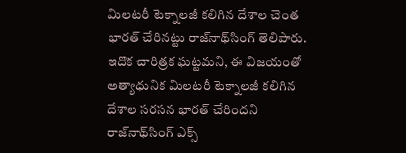మిలటరీ టెక్నాలజీ కలిగిన దేశాల చెంత భారత్ చేరినట్టు రాజ్‌నాథ్‌సింగ్ తెలిపారు. ఇదొక చారిత్రక ఘట్టమని, ఈ విజయంతో అత్యాధునిక మిలటరీ టెక్నాలజీ కలిగిన దేశాల సరసన భారత్ చేరిందని రాజ్‌నాథ్‌సింగ్ ఎక్స్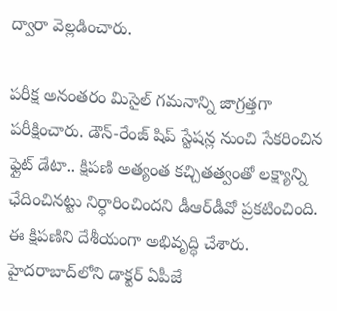ద్వారా వెల్లడించారు.

పరీక్ష అనంతరం మిసైల్ గమనాన్ని జాగ్రత్తగా పరీక్షించారు. డౌన్-రేంజ్ షిప్ స్టేషన్ల నుంచి సేకరించిన ఫ్లైట్ డేటా.. క్షిపణి అత్యంత కచ్చితత్వంతో లక్ష్యాన్ని ఛేదించినట్టు నిర్ధారించిందని డీఆర్‌డీవో ప్రకటించింది. ఈ క్షిపణిని దేశీయంగా అభివృద్ధి చేశారు. హైదరాబాద్‌లోని డాక్టర్ ఏపీజే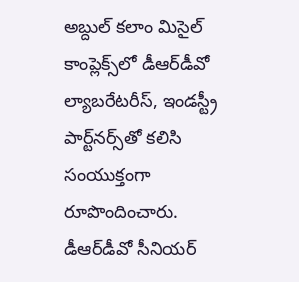అబ్దుల్ కలాం మిసైల్ కాంప్లెక్స్‌లో డీఆర్‌డీవో ల్యాబరేటరీస్, ఇండస్ట్రీ పార్ట్‌నర్స్‌తో కలిసి సంయుక్తంగా రూపొందించారు. డీఆర్‌డీవో సీనియర్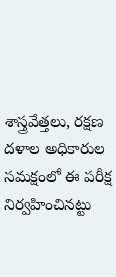శాస్త్రవేత్తలు, రక్షణ దళాల అధికారుల సమక్షంలో ఈ పరీక్ష నిర్వహించినట్టు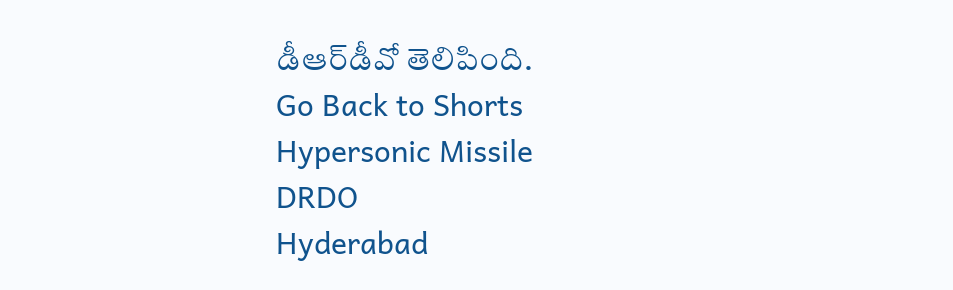డీఆర్‌డీవో తెలిపింది.
Go Back to Shorts
Hypersonic Missile
DRDO
Hyderabad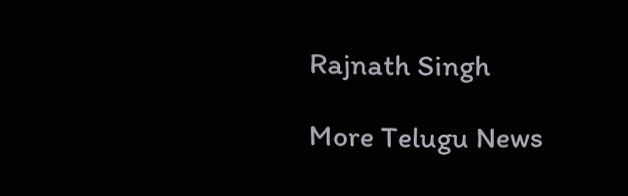Rajnath Singh

More Telugu News